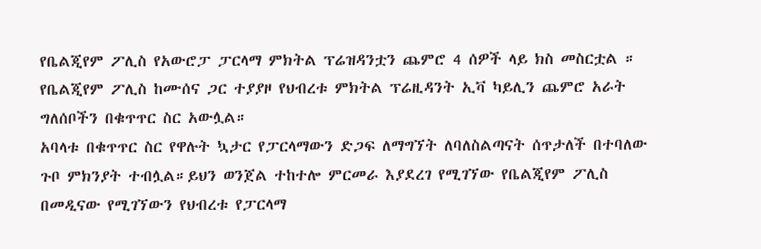የቤልጂየም ፖሊስ የአውሮፓ ፓርላማ ምክትል ፕሬዝዳንቷን ጨምሮ 4 ሰዎች ላይ ክስ መስርቷል ።
የቤልጂየም ፖሊስ ከሙሰና ጋር ተያያዞ የህብረቱ ምክትል ፕሬዚዳንት ኢቫ ካይሊን ጨምሮ አራት ግለሰቦችን በቁጥጥር ስር አውሏል።
አባላቱ በቁጥጥር ስር የዋሉት ኳታር የፓርላማውን ድጋፍ ለማግኘት ለባለስልጣናት ሰጥታለች በተባለው ጉቦ ምክንያት ተብሏል።ይህን ወንጀል ተከተሎ ምርመራ እያደረገ የሚገኘው የቤልጂየም ፖሊስ በመዲናው የሚገኘውን የህብረቱ የፓርላማ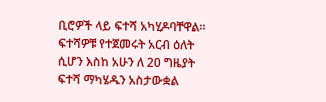ቢሮዎች ላይ ፍተሻ አካሂዶባቸዋል።
ፍተሻዎቹ የተጀመሩት አርብ ዕለት ሲሆን እስከ አሁን ለ 20 ግዜያት ፍተሻ ማካሄዱን አስታውቋል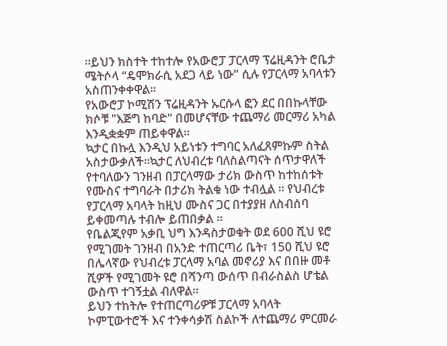።ይህን ክስተት ተከተሎ የአውሮፓ ፓርላማ ፕሬዚዳንት ሮቤታ ሜትሶላ “ዴሞክራሲ አደጋ ላይ ነው” ሲሉ የፓርላማ አባላቱን አስጠንቀቀዋል።
የአውሮፓ ኮሚሽን ፕሬዚዳንት ኡርሱላ ፎን ደር በበኩላቸው ክሶቹ "እጅግ ከባድ" በመሆናቸው ተጨማሪ መርማሪ አካል እንዲቋቋም ጠይቀዋል።
ኳታር በኩሏ እንዲህ አይነቱን ተግባር አለፈጸምኩም ስትል አስታውቃለች።ኳታር ለህብረቱ ባለስልጣናት ሰጥታዋለች የተባለውን ገንዘብ በፓርላማው ታሪክ ውስጥ ከተከሰቱት የሙስና ተግባራት በታሪክ ትልቁ ነው ተብሏል ። የህብረቱ የፓርላማ አባላት ከዚህ ሙስና ጋር በተያያዘ ለስብሰባ ይቀመጣሉ ተብሎ ይጠበቃል ።
የቤልጂየም አቃቢ ህግ እንዳስታወቁት ወደ 600 ሺህ ዩሮ የሚገመት ገንዘብ በአንድ ተጠርጣሪ ቤት፣ 150 ሺህ ዩሮ በሌላኛው የህብረቱ ፓርላማ አባል መኖሪያ እና በበዙ መቶ ሺዎች የሚገመት ዩሮ በሻንጣ ውሰጥ በብራስልስ ሆቴል ውስጥ ተገኝቷል ብለዋል።
ይህን ተከትሎ የተጠርጣሪዎቹ ፓርላማ አባላት ኮምፒውተሮች እና ተንቀሳቃሽ ስልኮች ለተጨማሪ ምርመራ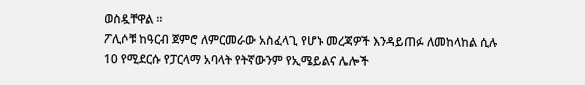ወስዷቸዋል ።
ፖሊሶቹ ከዓርብ ጀምሮ ለምርመራው አስፈላጊ የሆኑ መረጃዎች እንዳይጠፉ ለመከላከል ሲሉ 10 የሚደርሱ የፓርላማ አባላት የትኛውንም የኢሜይልና ሌሎች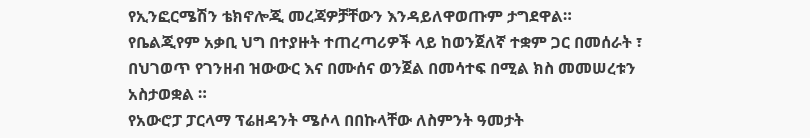የኢንፎርሜሽን ቴክኖሎጂ መረጃዎቻቸውን እንዳይለዋወጡም ታግደዋል።
የቤልጂየም አቃቢ ህግ በተያዙት ተጠረጣሪዎች ላይ ከወንጀለኛ ተቋም ጋር በመሰራት ፣ በህገወጥ የገንዘብ ዝውውር እና በሙሰና ወንጀል በመሳተፍ በሚል ክስ መመሠረቱን አስታወቋል ።
የአውሮፓ ፓርላማ ፕሬዘዳንት ሜሶላ በበኩላቸው ለስምንት ዓመታት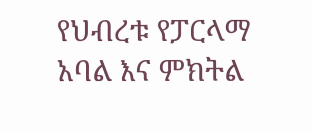የህብረቱ የፓርላማ አባል እና ምክትል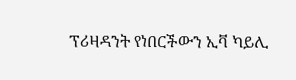ፕሪዛዳንት የነበርችውን ኢቫ ካይሊ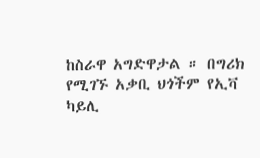ከስራዋ አግድዋታል ። በግሪክ የሚገኙ አቃቢ ህጎችም የኢቫ ካይሊ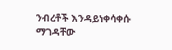ንብረቶች እንዳይነቀሳቀሱ ማገዳቸው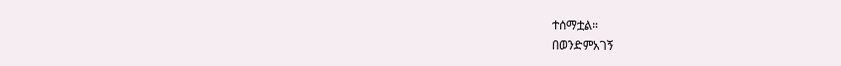ተሰማቷል።
በወንድምአገኝ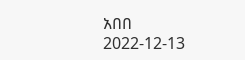አበበ
2022-12-13